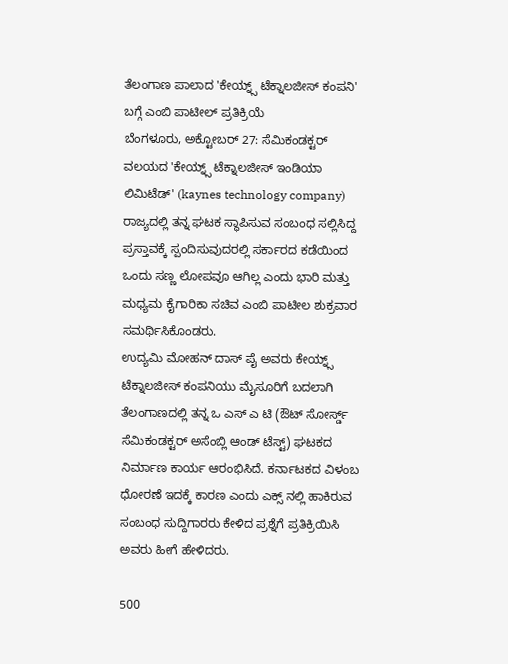ತೆಲಂಗಾಣ ಪಾಲಾದ 'ಕೇಯ್ನ್ಸ್ ಟೆಕ್ನಾಲಜೀಸ್ ಕಂಪನಿ' ಬಗ್ಗೆ ಎಂಬಿ ಪಾಟೀಲ್ ಪ್ರತಿಕ್ರಿಯೆ
ಬೆಂಗಳೂರು, ಅಕ್ಟೋಬರ್ 27: ಸೆಮಿಕಂಡಕ್ಟರ್ ವಲಯದ 'ಕೇಯ್ನ್ಸ್ ಟೆಕ್ನಾಲಜೀಸ್ ಇಂಡಿಯಾ ಲಿಮಿಟೆಡ್' (kaynes technology company) ರಾಜ್ಯದಲ್ಲಿ ತನ್ನ ಘಟಕ ಸ್ಥಾಪಿಸುವ ಸಂಬಂಧ ಸಲ್ಲಿಸಿದ್ದ ಪ್ರಸ್ತಾವಕ್ಕೆ ಸ್ಪಂದಿಸುವುದರಲ್ಲಿ ಸರ್ಕಾರದ ಕಡೆಯಿಂದ ಒಂದು ಸಣ್ಣ ಲೋಪವೂ ಆಗಿಲ್ಲ ಎಂದು ಭಾರಿ ಮತ್ತು ಮಧ್ಯಮ ಕೈಗಾರಿಕಾ ಸಚಿವ ಎಂಬಿ ಪಾಟೀಲ ಶುಕ್ರವಾರ ಸಮರ್ಥಿಸಿಕೊಂಡರು.
ಉದ್ಯಮಿ ಮೋಹನ್ ದಾಸ್ ಪೈ ಅವರು ಕೇಯ್ನ್ಸ್ ಟೆಕ್ನಾಲಜೀಸ್ ಕಂಪನಿಯು ಮೈಸೂರಿಗೆ ಬದಲಾಗಿ ತೆಲಂಗಾಣದಲ್ಲಿ ತನ್ನ ಒ ಎಸ್ ಎ ಟಿ (ಔಟ್ ಸೋರ್ಸ್ಡ್ ಸೆಮಿಕಂಡಕ್ಟರ್ ಅಸೆಂಬ್ಲಿ ಆಂಡ್ ಟೆಸ್ಟ್) ಘಟಕದ ನಿರ್ಮಾಣ ಕಾರ್ಯ ಆರಂಭಿಸಿದೆ. ಕರ್ನಾಟಕದ ವಿಳಂಬ ಧೋರಣೆ ಇದಕ್ಕೆ ಕಾರಣ ಎಂದು ಎಕ್ಸ್ ನಲ್ಲಿ ಹಾಕಿರುವ ಸಂಬಂಧ ಸುದ್ದಿಗಾರರು ಕೇಳಿದ ಪ್ರಶ್ನೆಗೆ ಪ್ರತಿಕ್ರಿಯಿಸಿ ಅವರು ಹೀಗೆ ಹೇಳಿದರು.

500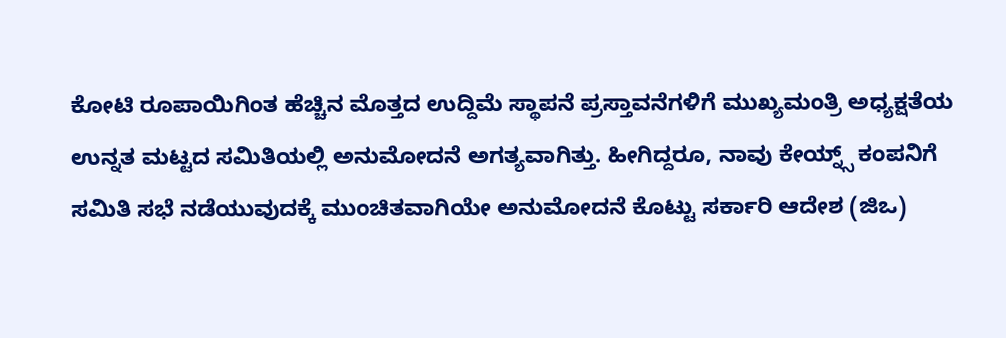ಕೋಟಿ ರೂಪಾಯಿಗಿಂತ ಹೆಚ್ಚಿನ ಮೊತ್ತದ ಉದ್ದಿಮೆ ಸ್ಥಾಪನೆ ಪ್ರಸ್ತಾವನೆಗಳಿಗೆ ಮುಖ್ಯಮಂತ್ರಿ ಅಧ್ಯಕ್ಷತೆಯ ಉನ್ನತ ಮಟ್ಟದ ಸಮಿತಿಯಲ್ಲಿ ಅನುಮೋದನೆ ಅಗತ್ಯವಾಗಿತ್ತು. ಹೀಗಿದ್ದರೂ, ನಾವು ಕೇಯ್ನ್ಸ್ ಕಂಪನಿಗೆ ಸಮಿತಿ ಸಭೆ ನಡೆಯುವುದಕ್ಕೆ ಮುಂಚಿತವಾಗಿಯೇ ಅನುಮೋದನೆ ಕೊಟ್ಟು ಸರ್ಕಾರಿ ಆದೇಶ (ಜಿಒ)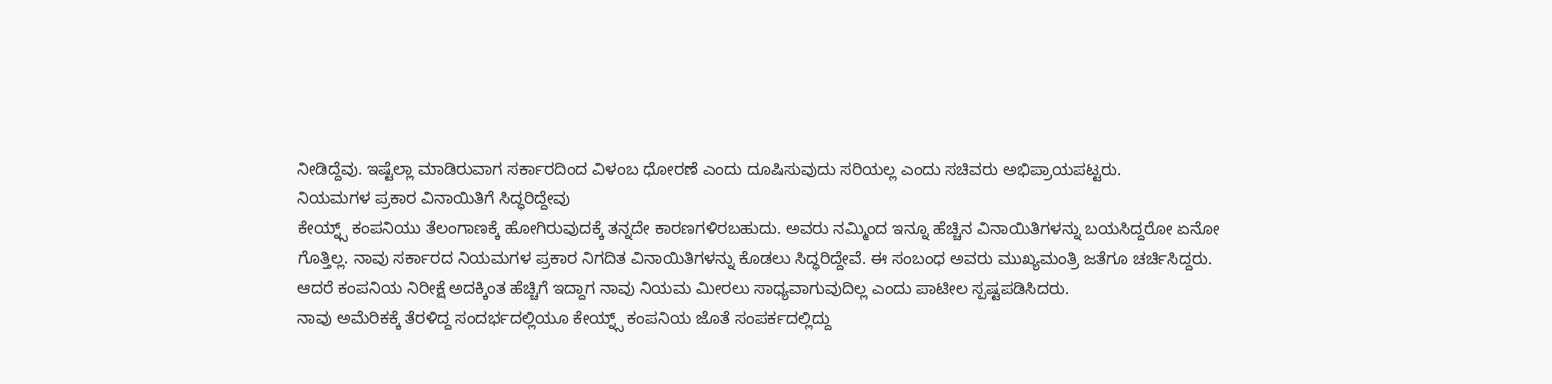ನೀಡಿದ್ದೆವು. ಇಷ್ಟೆಲ್ಲಾ ಮಾಡಿರುವಾಗ ಸರ್ಕಾರದಿಂದ ವಿಳಂಬ ಧೋರಣೆ ಎಂದು ದೂಷಿಸುವುದು ಸರಿಯಲ್ಲ ಎಂದು ಸಚಿವರು ಅಭಿಪ್ರಾಯಪಟ್ಟರು.
ನಿಯಮಗಳ ಪ್ರಕಾರ ವಿನಾಯಿತಿಗೆ ಸಿದ್ಧರಿದ್ದೇವು
ಕೇಯ್ನ್ಸ್ ಕಂಪನಿಯು ತೆಲಂಗಾಣಕ್ಕೆ ಹೋಗಿರುವುದಕ್ಕೆ ತನ್ನದೇ ಕಾರಣಗಳಿರಬಹುದು. ಅವರು ನಮ್ಮಿಂದ ಇನ್ನೂ ಹೆಚ್ಚಿನ ವಿನಾಯಿತಿಗಳನ್ನು ಬಯಸಿದ್ದರೋ ಏನೋ ಗೊತ್ತಿಲ್ಲ. ನಾವು ಸರ್ಕಾರದ ನಿಯಮಗಳ ಪ್ರಕಾರ ನಿಗದಿತ ವಿನಾಯಿತಿಗಳನ್ನು ಕೊಡಲು ಸಿದ್ಧರಿದ್ದೇವೆ. ಈ ಸಂಬಂಧ ಅವರು ಮುಖ್ಯಮಂತ್ರಿ ಜತೆಗೂ ಚರ್ಚಿಸಿದ್ದರು. ಆದರೆ ಕಂಪನಿಯ ನಿರೀಕ್ಷೆ ಅದಕ್ಕಿಂತ ಹೆಚ್ಚಿಗೆ ಇದ್ದಾಗ ನಾವು ನಿಯಮ ಮೀರಲು ಸಾಧ್ಯವಾಗುವುದಿಲ್ಲ ಎಂದು ಪಾಟೀಲ ಸ್ಪಷ್ಟಪಡಿಸಿದರು.
ನಾವು ಅಮೆರಿಕಕ್ಕೆ ತೆರಳಿದ್ದ ಸಂದರ್ಭದಲ್ಲಿಯೂ ಕೇಯ್ನ್ಸ್ ಕಂಪನಿಯ ಜೊತೆ ಸಂಪರ್ಕದಲ್ಲಿದ್ದು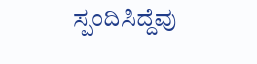ಸ್ಪಂದಿಸಿದ್ದೆವು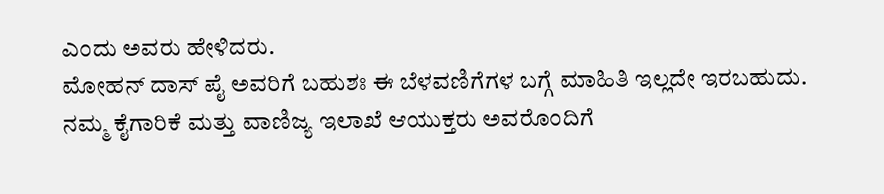ಎಂದು ಅವರು ಹೇಳಿದರು.
ಮೋಹನ್ ದಾಸ್ ಪೈ ಅವರಿಗೆ ಬಹುಶಃ ಈ ಬೆಳವಣಿಗೆಗಳ ಬಗ್ಗೆ ಮಾಹಿತಿ ಇಲ್ಲದೇ ಇರಬಹುದು. ನಮ್ಮ ಕೈಗಾರಿಕೆ ಮತ್ತು ವಾಣಿಜ್ಯ ಇಲಾಖೆ ಆಯುಕ್ತರು ಅವರೊಂದಿಗೆ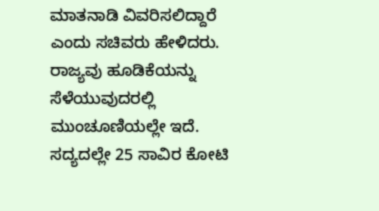ಮಾತನಾಡಿ ವಿವರಿಸಲಿದ್ದಾರೆ ಎಂದು ಸಚಿವರು ಹೇಳಿದರು.
ರಾಜ್ಯವು ಹೂಡಿಕೆಯನ್ನು ಸೆಳೆಯುವುದರಲ್ಲಿ ಮುಂಚೂಣಿಯಲ್ಲೇ ಇದೆ. ಸದ್ಯದಲ್ಲೇ 25 ಸಾವಿರ ಕೋಟಿ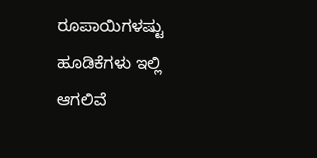ರೂಪಾಯಿಗಳಷ್ಟು ಹೂಡಿಕೆಗಳು ಇಲ್ಲಿ ಆಗಲಿವೆ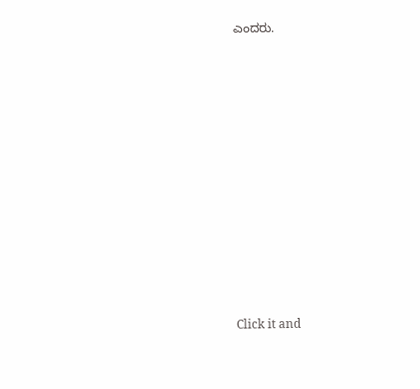ಎಂದರು.












Click it and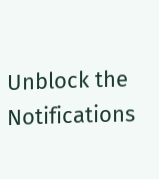Unblock the Notifications